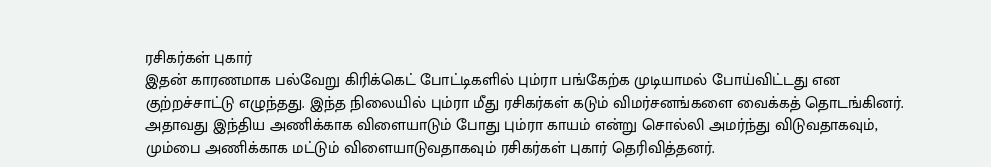ரசிகர்கள் புகார்
இதன் காரணமாக பல்வேறு கிரிக்கெட் போட்டிகளில் பும்ரா பங்கேற்க முடியாமல் போய்விட்டது என குற்றச்சாட்டு எழுந்தது. இந்த நிலையில் பும்ரா மீது ரசிகர்கள் கடும் விமர்சனங்களை வைக்கத் தொடங்கினர். அதாவது இந்திய அணிக்காக விளையாடும் போது பும்ரா காயம் என்று சொல்லி அமர்ந்து விடுவதாகவும், மும்பை அணிக்காக மட்டும் விளையாடுவதாகவும் ரசிகர்கள் புகார் தெரிவித்தனர்.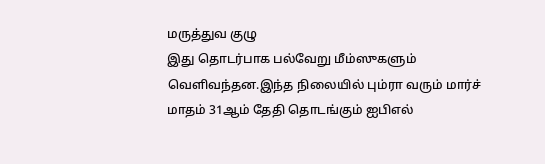மருத்துவ குழு
இது தொடர்பாக பல்வேறு மீம்ஸுகளும் வெளிவந்தன.இந்த நிலையில் பும்ரா வரும் மார்ச் மாதம் 31ஆம் தேதி தொடங்கும் ஐபிஎல்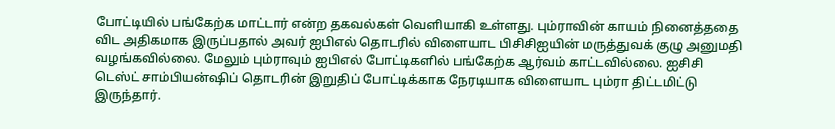போட்டியில் பங்கேற்க மாட்டார் என்ற தகவல்கள் வெளியாகி உள்ளது. பும்ராவின் காயம் நினைத்ததை விட அதிகமாக இருப்பதால் அவர் ஐபிஎல் தொடரில் விளையாட பிசிசிஐயின் மருத்துவக் குழு அனுமதி வழங்கவில்லை. மேலும் பும்ராவும் ஐபிஎல் போட்டிகளில் பங்கேற்க ஆர்வம் காட்டவில்லை. ஐசிசி டெஸ்ட் சாம்பியன்ஷிப் தொடரின் இறுதிப் போட்டிக்காக நேரடியாக விளையாட பும்ரா திட்டமிட்டு இருந்தார்.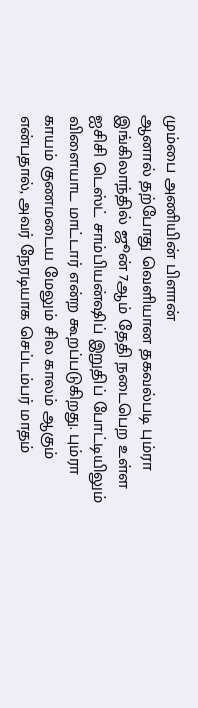மும்பை அணியின் பிளான்
ஆனால் தற்போது வெளியான தகவல்படி பும்ரா இங்கிலாந்தில் ஜூன் 7ஆம் தேதி நடைபெற உள்ள ஐசிசி டெஸ்ட் சாம்பியன்ஷிப் இறுதிப் போட்டியிலும் விளையாட மாட்டார் என்ற கூறப்படுகிறது. பும்ரா காயம் குணமடைய மேலும் சில காலம் ஆகும் என்பதால், அவர் நேரடியாக செப்டம்பர் மாதம்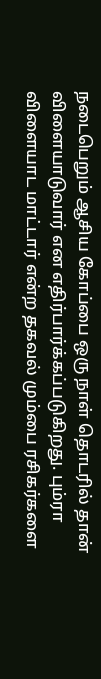நடைபெறும் ஆசிய கோப்பை ஒரு நாள் தொடரில் தான் விளையாடுவார் என எதிர்பார்க்கப்படுகிறது. பும்ரா விளையாட மாட்டார் என்ற தகவல் மும்பை ரசிகர்களை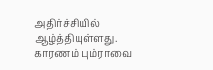அதிர்ச்சியில் ஆழ்த்தியுள்ளது. காரணம் பும்ராவை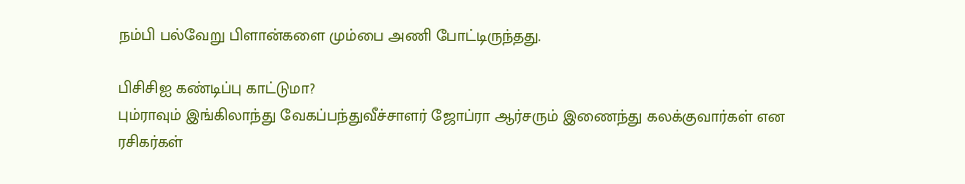நம்பி பல்வேறு பிளான்களை மும்பை அணி போட்டிருந்தது.

பிசிசிஐ கண்டிப்பு காட்டுமா?
பும்ராவும் இங்கிலாந்து வேகப்பந்துவீச்சாளர் ஜோப்ரா ஆர்சரும் இணைந்து கலக்குவார்கள் என ரசிகர்கள்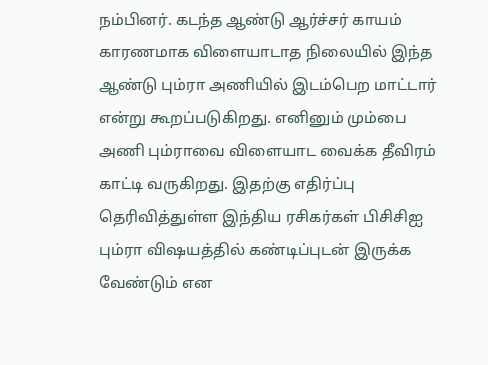நம்பினர். கடந்த ஆண்டு ஆர்ச்சர் காயம் காரணமாக விளையாடாத நிலையில் இந்த ஆண்டு பும்ரா அணியில் இடம்பெற மாட்டார் என்று கூறப்படுகிறது. எனினும் மும்பை அணி பும்ராவை விளையாட வைக்க தீவிரம் காட்டி வருகிறது. இதற்கு எதிர்ப்பு தெரிவித்துள்ள இந்திய ரசிகர்கள் பிசிசிஐ பும்ரா விஷயத்தில் கண்டிப்புடன் இருக்க வேண்டும் என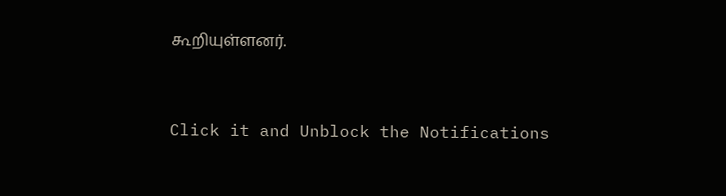கூறியுள்ளனர்.


Click it and Unblock the Notifications